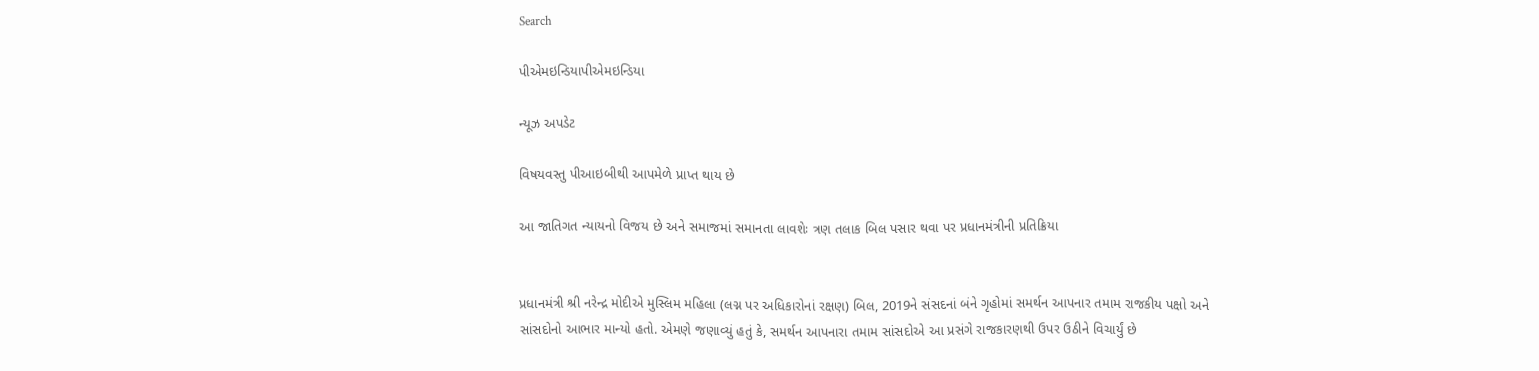Search

પીએમઇન્ડિયાપીએમઇન્ડિયા

ન્યૂઝ અપડેટ

વિષયવસ્તુ પીઆઇબીથી આપમેળે પ્રાપ્ત થાય છે

આ જાતિગત ન્યાયનો વિજય છે અને સમાજમાં સમાનતા લાવશેઃ ત્રણ તલાક બિલ પસાર થવા પર પ્રધાનમંત્રીની પ્રતિક્રિયા


પ્રધાનમંત્રી શ્રી નરેન્દ્ર મોદીએ મુસ્લિમ મહિલા (લગ્ન પર અધિકારોનાં રક્ષણ) બિલ, 2019ને સંસદનાં બંને ગૃહોમાં સમર્થન આપનાર તમામ રાજકીય પક્ષો અને સાંસદોનો આભાર માન્યો હતો. એમણે જણાવ્યું હતું કે, સમર્થન આપનારા તમામ સાંસદોએ આ પ્રસંગે રાજકારણથી ઉપર ઉઠીને વિચાર્યું છે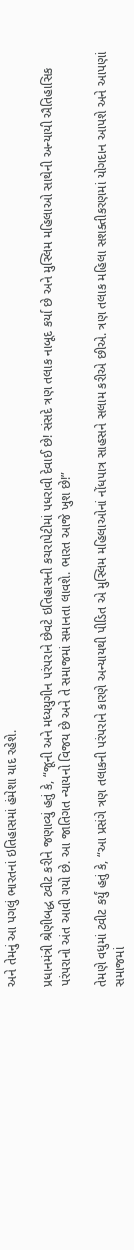અને તેમનું આ પગલું ભારતનાં ઇતિહાસમાં હંમેશા યાદ રહેશે.

પ્રધાનમંત્રી શ્રેણીબદ્ધ ટ્વીટ કરીને જણાવ્યું હતું કે, “જૂની અને મધ્યયુગીન પરંપરાને છેવટે ઇતિહાસની કચરાપેટીમાં પધરાવી દેવાઈ છે! સંસદે ત્રણ તલાક નાબૂદ કર્યા છે અને મુસ્લિમ મહિલાઓ સાથેની અન્યાયી ઐતિહાસિક પરંપરાનો અંત આવી ગયો છે. આ જાતિગત ન્યાયનો વિજય છે અને તે સમાજમાં સમાનતા લાવશે. ભારત આજે ખુશ છે!”

તેમણે વધુમાં ટ્વીટ કર્યું હતું કે, “આ પ્રસંગે ત્રણ તલાકની પરંપરાને કારણે અન્યાયથી પીડિત એ મુસ્લિમ મહિલાઓનાં નોંધપાત્ર સાહસને સલામ કરીએ છીએ. ત્રણ તલાક મહિલા સશક્તીકરણમાં યોગદાન આપશે અને આપણાં સમાજમાં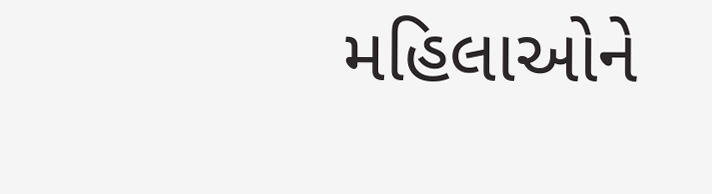મહિલાઓને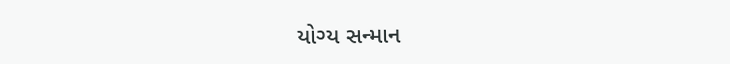યોગ્ય સન્માન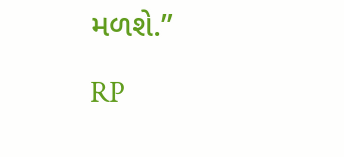મળશે.”

RP